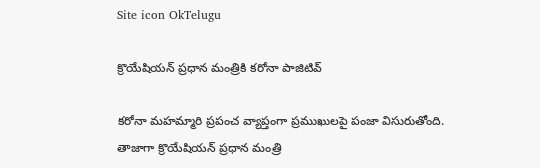Site icon OkTelugu

క్రొయేషియన్ ప్రధాన మంత్రికి కరోనా పాజిటివ్

కరోనా మహమ్మారి ప్రపంచ వ్యాప్తంగా ప్రముఖులపై పంజా విసురుతోంది. తాజాగా క్రొయేషియన్ ప్రధాన మంత్రి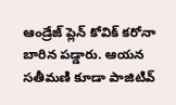ఆండ్రేజ్ ప్లెన్ కోవిక్ కరోనా బారిన పడ్డారు. ఆయన సతీమణి కూడా పాజిటివ్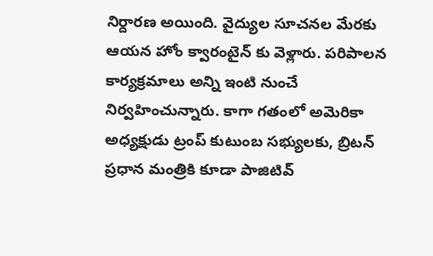నిర్దారణ అయింది. వైద్యుల సూచనల మేరకు ఆయన హోం క్వారంటైన్ కు వెళ్లారు. పరిపాలన కార్యక్రమాలు అన్ని ఇంటి నుంచే నిర్వహించున్నారు. కాగా గతంలో అమెరికా అధ్యక్షుడు ట్రంప్ కుటుంబ సభ్యులకు, బ్రిటన్ ప్రధాన మంత్రికి కూడా పాజిటివ్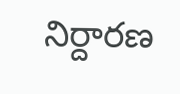నిర్దారణ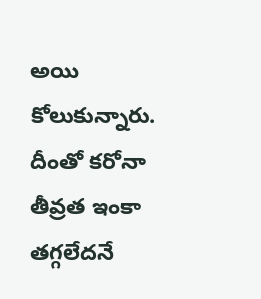అయి కోలుకున్నారు. దీంతో కరోనా తీవ్రత ఇంకా తగ్గలేదనే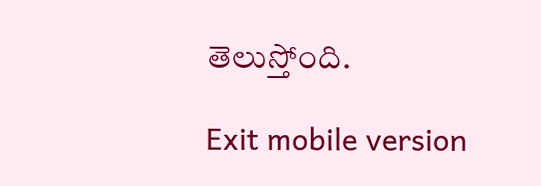తెలుస్తోంది.

Exit mobile version